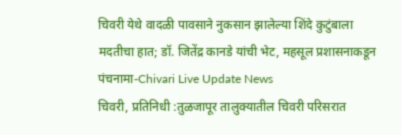चिवरी येथे वादळी पावसाने नुकसान झालेल्या शिंदे कुटुंबाला मदतीचा हात; डॉ. जितेंद्र कानडे यांची भेट, महसूल प्रशासनाकडून पंचनामा-Chivari Live Update News
चिवरी, प्रतिनिधी :तुळजापूर तालुक्यातील चिवरी परिसरात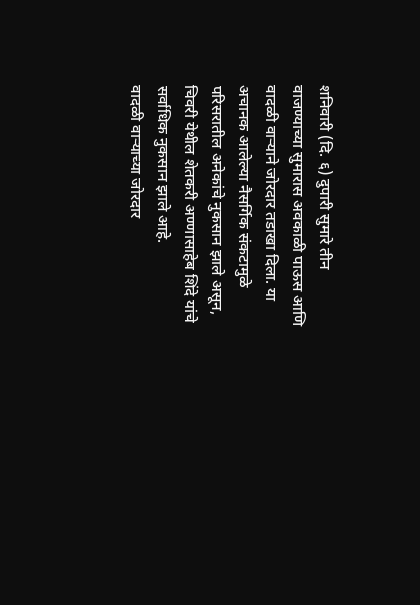शनिवारी (दि. ६) दुपारी सुमारे तीन वाजण्याच्या सुमारास अवकाळी पाऊस आणि वादळी वाऱ्याने जोरदार तडाखा दिला. या अचानक आलेल्या नैसर्गिक संकटामुळे परिसरातील अनेकांचे नुकसान झाले असून, चिवरी येथील शेतकरी अण्णासाहेब शिंदे यांचे सर्वाधिक नुकसान झाले आहे.
वादळी वाऱ्याच्या जोरदार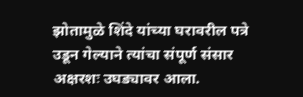झोतामुळे शिंदे यांच्या घरावरील पत्रे उडून गेल्याने त्यांचा संपूर्ण संसार अक्षरशः उघड्यावर आला.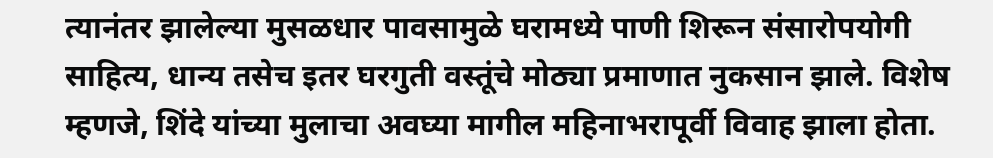त्यानंतर झालेल्या मुसळधार पावसामुळे घरामध्ये पाणी शिरून संसारोपयोगी साहित्य, धान्य तसेच इतर घरगुती वस्तूंचे मोठ्या प्रमाणात नुकसान झाले. विशेष म्हणजे, शिंदे यांच्या मुलाचा अवघ्या मागील महिनाभरापूर्वी विवाह झाला होता.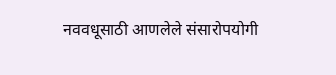नववधूसाठी आणलेले संसारोपयोगी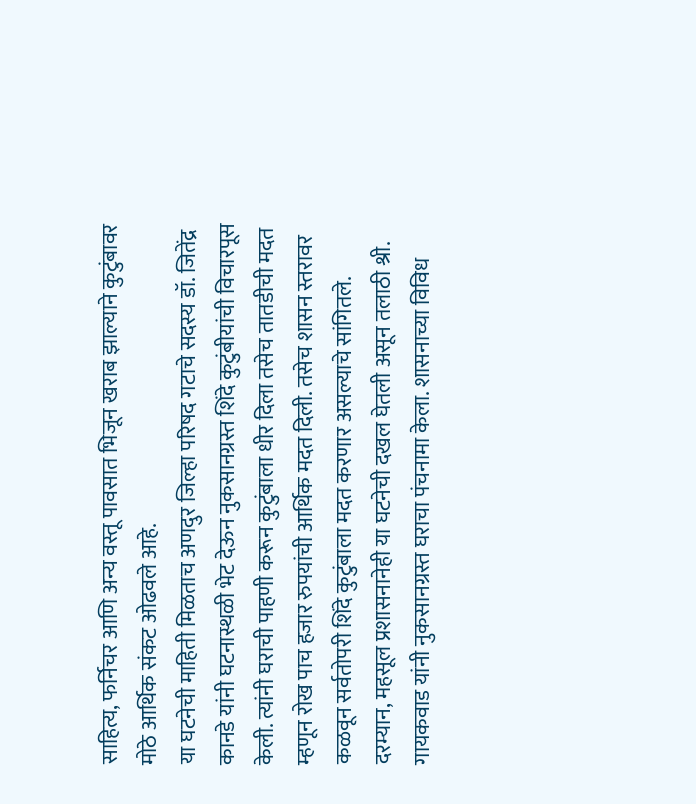साहित्य, फर्निचर आणि अन्य वस्तू पावसात भिजून खराब झाल्याने कुटुंबावर मोठे आर्थिक संकट ओढवले आहे.
या घटनेची माहिती मिळताच अणदुर जिल्हा परिषद गटाचे सदस्य डॉ. जितेंद्र कानडे यांनी घटनास्थळी भेट देऊन नुकसानग्रस्त शिंदे कुटुंबीयांची विचारपूस केली. त्यांनी घराची पाहणी करून कुटुंबाला धीर दिला तसेच तातडीची मदत म्हणून रोख पाच हजार रुपयांची आर्थिक मदत दिली. तसेच शासन स्तरावर कळवून सर्वतोपरी शिंदे कुटुंबाला मदत करणार असल्याचे सांगितले.
दरम्यान, महसूल प्रशासनानेही या घटनेची दखल घेतली असून तलाठी श्री. गायकवाड यांनी नुकसानग्रस्त घराचा पंचनामा केला. शासनाच्या विविध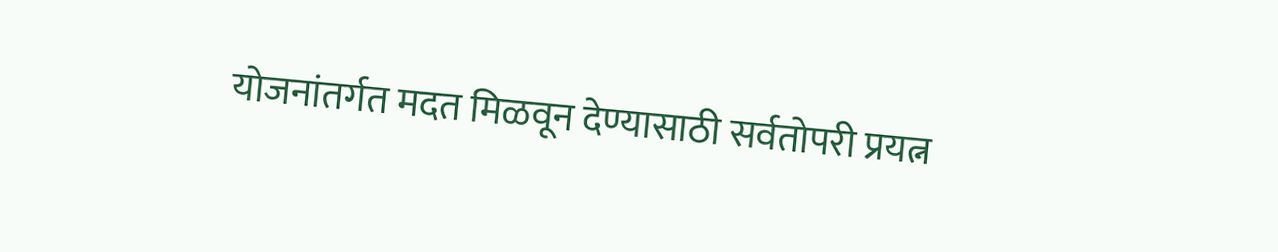योजनांतर्गत मदत मिळवून देण्यासाठी सर्वतोपरी प्रयत्न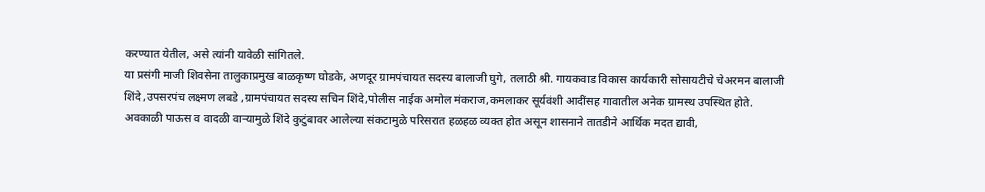करण्यात येतील, असे त्यांनी यावेळी सांगितले.
या प्रसंगी माजी शिवसेना तालुकाप्रमुख बाळकृष्ण घोडके, अणदूर ग्रामपंचायत सदस्य बालाजी घुगे, तलाठी श्री. गायकवाड विकास कार्यकारी सोसायटीचे चेअरमन बालाजी शिंदे ,उपसरपंच लक्ष्मण लबडे ,ग्रामपंचायत सदस्य सचिन शिंदे,पोलीस नाईक अमोल मंकराज,कमलाकर सूर्यवंशी आदींसह गावातील अनेक ग्रामस्थ उपस्थित होते.
अवकाळी पाऊस व वादळी वाऱ्यामुळे शिंदे कुटुंबावर आलेल्या संकटामुळे परिसरात हळहळ व्यक्त होत असून शासनाने तातडीने आर्थिक मदत द्यावी,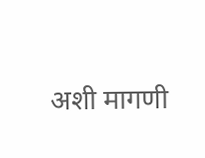अशी मागणी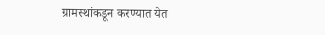ग्रामस्थांकडून करण्यात येत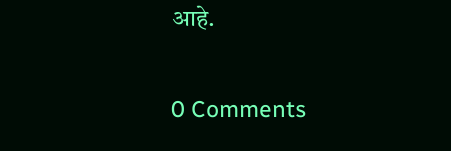आहे.

0 Comments